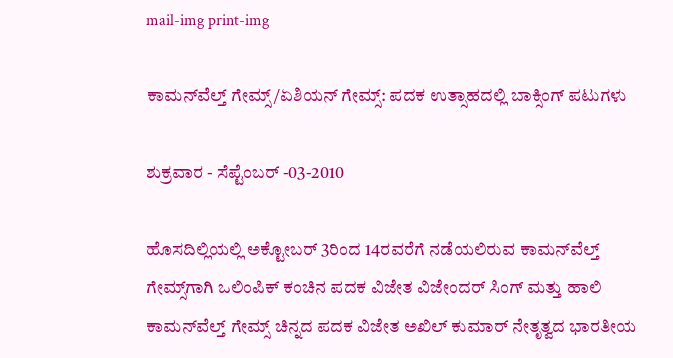mail-img print-img

ಕಾಮನ್‌ವೆಲ್ತ್ ಗೇಮ್ಸ್/ಏಶಿಯನ್ ಗೇಮ್ಸ್: ಪದಕ ಉತ್ಸಾಹದಲ್ಲಿ ಬಾಕ್ಸಿಂಗ್ ಪಟುಗಳು

ಶುಕ್ರವಾರ - ಸೆಪ್ಟೆಂಬರ್ -03-2010

ಹೊಸದಿಲ್ಲಿಯಲ್ಲಿ ಅಕ್ಟೋಬರ್ 3ರಿಂದ 14ರವರೆಗೆ ನಡೆಯಲಿರುವ ಕಾಮನ್‌ವೆಲ್ತ್ ಗೇಮ್ಸ್‌ಗಾಗಿ ಒಲಿಂಪಿಕ್ ಕಂಚಿನ ಪದಕ ವಿಜೇತ ವಿಜೇಂದರ್ ಸಿಂಗ್ ಮತ್ತು ಹಾಲಿ ಕಾಮನ್‌ವೆಲ್ತ್ ಗೇಮ್ಸ್ ಚಿನ್ನದ ಪದಕ ವಿಜೇತ ಅಖಿಲ್ ಕುಮಾರ್ ನೇತೃತ್ವದ ಭಾರತೀಯ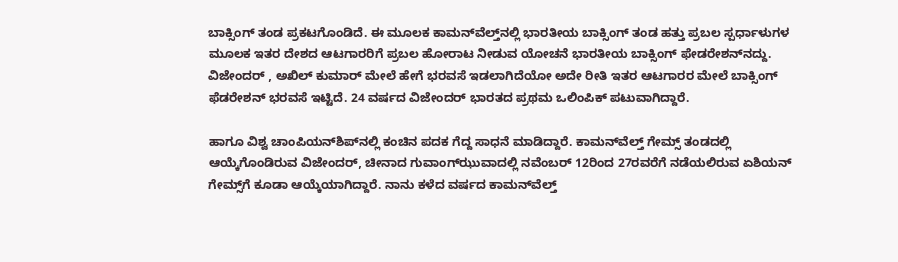ಬಾಕ್ಸಿಂಗ್ ತಂಡ ಪ್ರಕಟಗೊಂಡಿದೆ. ಈ ಮೂಲಕ ಕಾಮನ್‌ವೆಲ್ತ್‌ನಲ್ಲಿ ಭಾರತೀಯ ಬಾಕ್ಸಿಂಗ್ ತಂಡ ಹತ್ತು ಪ್ರಬಲ ಸ್ಪರ್ಧಾಳುಗಳ ಮೂಲಕ ಇತರ ದೇಶದ ಆಟಗಾರರಿಗೆ ಪ್ರಬಲ ಹೋರಾಟ ನೀಡುವ ಯೋಚನೆ ಭಾರತೀಯ ಬಾಕ್ಸಿಂಗ್ ಫೇಡರೇಶನ್‌ನದ್ದು. ವಿಜೇಂದರ್ , ಅಖಿಲ್ ಕುಮಾರ್ ಮೇಲೆ ಹೇಗೆ ಭರವಸೆ ಇಡಲಾಗಿದೆಯೋ ಅದೇ ರೀತಿ ಇತರ ಆಟಗಾರರ ಮೇಲೆ ಬಾಕ್ಸಿಂಗ್ ಫೆಡರೇಶನ್ ಭರವಸೆ ಇಟ್ಟಿದೆ. 24 ವರ್ಷದ ವಿಜೇಂದರ್ ಭಾರತದ ಪ್ರಥಮ ಒಲಿಂಪಿಕ್ ಪಟುವಾಗಿದ್ದಾರೆ.

ಹಾಗೂ ವಿಶ್ವ ಚಾಂಪಿಯನ್‌ಶಿಪ್‌ನಲ್ಲಿ ಕಂಚಿನ ಪದಕ ಗೆದ್ದ ಸಾಧನೆ ಮಾಡಿದ್ದಾರೆ. ಕಾಮನ್‌ವೆಲ್ತ್ ಗೇಮ್ಸ್ ತಂಡದಲ್ಲಿ ಆಯ್ಕೆಗೊಂಡಿರುವ ವಿಜೇಂದರ್, ಚೀನಾದ ಗುವಾಂಗ್‌ಝುವಾದಲ್ಲಿ ನವೆಂಬರ್ 12ರಿಂದ 27ರವರೆಗೆ ನಡೆಯಲಿರುವ ಏಶಿಯನ್ ಗೇಮ್ಸ್‌ಗೆ ಕೂಡಾ ಆಯ್ಕೆಯಾಗಿದ್ದಾರೆ. ನಾನು ಕಳೆದ ವರ್ಷದ ಕಾಮನ್‌ವೆಲ್ತ್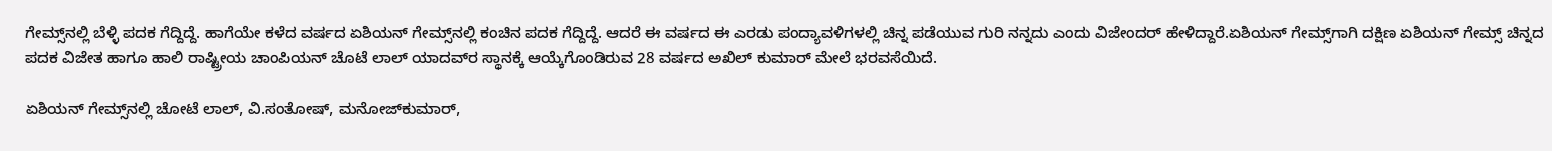ಗೇಮ್ಸ್‌ನಲ್ಲಿ ಬೆಳ್ಳಿ ಪದಕ ಗೆದ್ದಿದ್ದೆ. ಹಾಗೆಯೇ ಕಳೆದ ವರ್ಷದ ಏಶಿಯನ್ ಗೇಮ್ಸ್‌ನಲ್ಲಿ ಕಂಚಿನ ಪದಕ ಗೆದ್ದಿದ್ದೆ. ಆದರೆ ಈ ವರ್ಷದ ಈ ಎರಡು ಪಂದ್ಯಾವಳಿಗಳಲ್ಲಿ ಚಿನ್ನ ಪಡೆಯುವ ಗುರಿ ನನ್ನದು ಎಂದು ವಿಜೇಂದರ್ ಹೇಳಿದ್ದಾರೆ.ಏಶಿಯನ್ ಗೇಮ್ಸ್‌ಗಾಗಿ ದಕ್ಷಿಣ ಏಶಿಯನ್ ಗೇಮ್ಸ್ ಚಿನ್ನದ ಪದಕ ವಿಜೇತ ಹಾಗೂ ಹಾಲಿ ರಾಷ್ಟ್ರೀಯ ಚಾಂಪಿಯನ್ ಚೊಟೆ ಲಾಲ್ ಯಾದವ್‌ರ ಸ್ಥಾನಕ್ಕೆ ಆಯ್ಕೆಗೊಂಡಿರುವ 28 ವರ್ಷದ ಅಖಿಲ್ ಕುಮಾರ್ ಮೇಲೆ ಭರವಸೆಯಿದೆ.

ಏಶಿಯನ್ ಗೇಮ್ಸ್‌ನಲ್ಲಿ ಚೋಟೆ ಲಾಲ್, ವಿ.ಸಂತೋಷ್, ಮನೋಜ್‌ಕುಮಾರ್,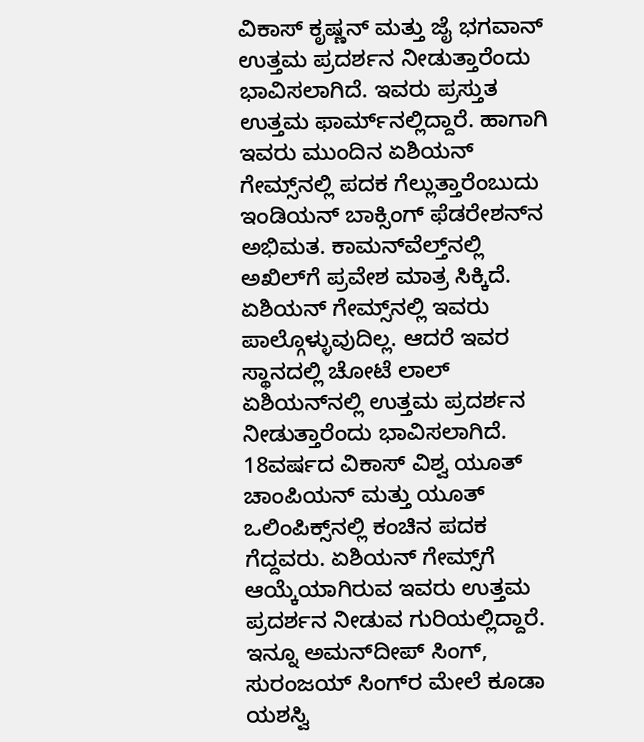ವಿಕಾಸ್ ಕೃಷ್ಣನ್ ಮತ್ತು ಜೈ ಭಗವಾನ್ ಉತ್ತಮ ಪ್ರದರ್ಶನ ನೀಡುತ್ತಾರೆಂದು ಭಾವಿಸಲಾಗಿದೆ. ಇವರು ಪ್ರಸ್ತುತ ಉತ್ತಮ ಫಾರ್ಮ್‌ನಲ್ಲಿದ್ದಾರೆ. ಹಾಗಾಗಿ ಇವರು ಮುಂದಿನ ಏಶಿಯನ್ ಗೇಮ್ಸ್‌ನಲ್ಲಿ ಪದಕ ಗೆಲ್ಲುತ್ತಾರೆಂಬುದು ಇಂಡಿಯನ್ ಬಾಕ್ಸಿಂಗ್ ಫೆಡರೇಶನ್‌ನ ಅಭಿಮತ. ಕಾಮನ್‌ವೆಲ್ತ್‌ನಲ್ಲಿ ಅಖಿಲ್‌ಗೆ ಪ್ರವೇಶ ಮಾತ್ರ ಸಿಕ್ಕಿದೆ. ಏಶಿಯನ್ ಗೇಮ್ಸ್‌ನಲ್ಲಿ ಇವರು ಪಾಲ್ಗೊಳ್ಳುವುದಿಲ್ಲ. ಆದರೆ ಇವರ ಸ್ಥಾನದಲ್ಲಿ ಚೋಟೆ ಲಾಲ್ ಏಶಿಯನ್‌ನಲ್ಲಿ ಉತ್ತಮ ಪ್ರದರ್ಶನ ನೀಡುತ್ತಾರೆಂದು ಭಾವಿಸಲಾಗಿದೆ. 18ವರ್ಷದ ವಿಕಾಸ್ ವಿಶ್ವ ಯೂತ್ ಚಾಂಪಿಯನ್ ಮತ್ತು ಯೂತ್ ಒಲಿಂಪಿಕ್ಸ್‌ನಲ್ಲಿ ಕಂಚಿನ ಪದಕ ಗೆದ್ದವರು. ಏಶಿಯನ್ ಗೇಮ್ಸ್‌ಗೆ ಆಯ್ಕೆಯಾಗಿರುವ ಇವರು ಉತ್ತಮ ಪ್ರದರ್ಶನ ನೀಡುವ ಗುರಿಯಲ್ಲಿದ್ದಾರೆ. ಇನ್ನೂ ಅಮನ್‌ದೀಪ್ ಸಿಂಗ್, ಸುರಂಜಯ್ ಸಿಂಗ್‌ರ ಮೇಲೆ ಕೂಡಾ ಯಶಸ್ವಿ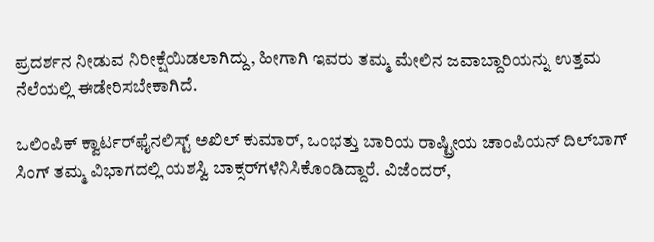ಪ್ರದರ್ಶನ ನೀಡುವ ನಿರೀಕ್ಷೆಯಿಡಲಾಗಿದ್ದು, ಹೀಗಾಗಿ ಇವರು ತಮ್ಮ ಮೇಲಿನ ಜವಾಬ್ದಾರಿಯನ್ನು ಉತ್ತಮ ನೆಲೆಯಲ್ಲಿ ಈಡೇರಿಸಬೇಕಾಗಿದೆ.

ಒಲಿಂಪಿಕ್ ಕ್ವಾರ್ಟರ್‌ಫೈನಲಿಸ್ಟ್ ಅಖಿಲ್ ಕುಮಾರ್, ಒಂಭತ್ತು ಬಾರಿಯ ರಾಷ್ಟ್ರೀಯ ಚಾಂಪಿಯನ್ ದಿಲ್‌ಬಾಗ್ ಸಿಂಗ್ ತಮ್ಮ ವಿಭಾಗದಲ್ಲಿ ಯಶಸ್ವಿ ಬಾಕ್ಸರ್‌ಗಳೆನಿಸಿಕೊಂಡಿದ್ದಾರೆ. ವಿಜೆಂದರ್,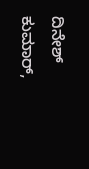ದಿನೇಶ್ ಕುಮಾರ್,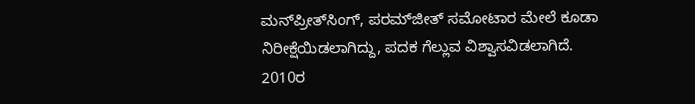ಮನ್‌ಪ್ರೀತ್‌ಸಿಂಗ್, ಪರಮ್‌ಜೀತ್ ಸಮೋಟಾರ ಮೇಲೆ ಕೂಡಾ ನಿರೀಕ್ಷೆಯಿಡಲಾಗಿದ್ದು, ಪದಕ ಗೆಲ್ಲುವ ವಿಶ್ವಾಸವಿಡಲಾಗಿದೆ.
2010ರ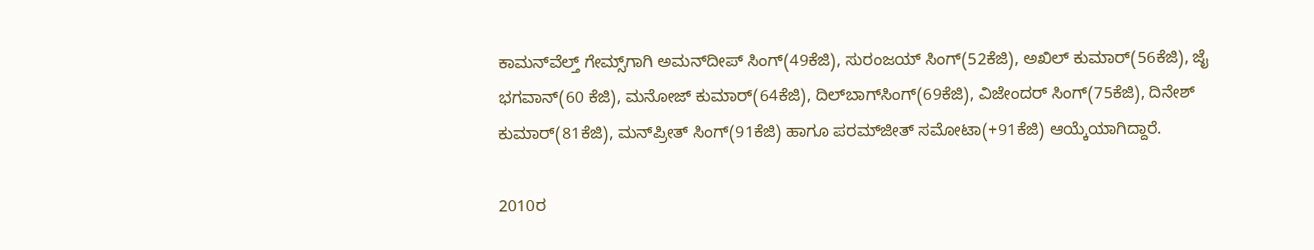ಕಾಮನ್‌ವೆಲ್ತ್ ಗೇಮ್ಸ್‌ಗಾಗಿ ಅಮನ್‌ದೀಪ್ ಸಿಂಗ್(49ಕೆಜಿ), ಸುರಂಜಯ್ ಸಿಂಗ್(52ಕೆಜಿ), ಅಖಿಲ್ ಕುಮಾರ್(56ಕೆಜಿ), ಜೈ ಭಗವಾನ್(60 ಕೆಜಿ), ಮನೋಜ್ ಕುಮಾರ್(64ಕೆಜಿ), ದಿಲ್‌ಬಾಗ್‌ಸಿಂಗ್(69ಕೆಜಿ), ವಿಜೇಂದರ್ ಸಿಂಗ್(75ಕೆಜಿ), ದಿನೇಶ್ ಕುಮಾರ್(81ಕೆಜಿ), ಮನ್‌ಪ್ರೀತ್ ಸಿಂಗ್(91ಕೆಜಿ) ಹಾಗೂ ಪರಮ್‌ಜೀತ್ ಸಮೋಟಾ(+91ಕೆಜಿ) ಆಯ್ಕೆಯಾಗಿದ್ದಾರೆ.

2010ರ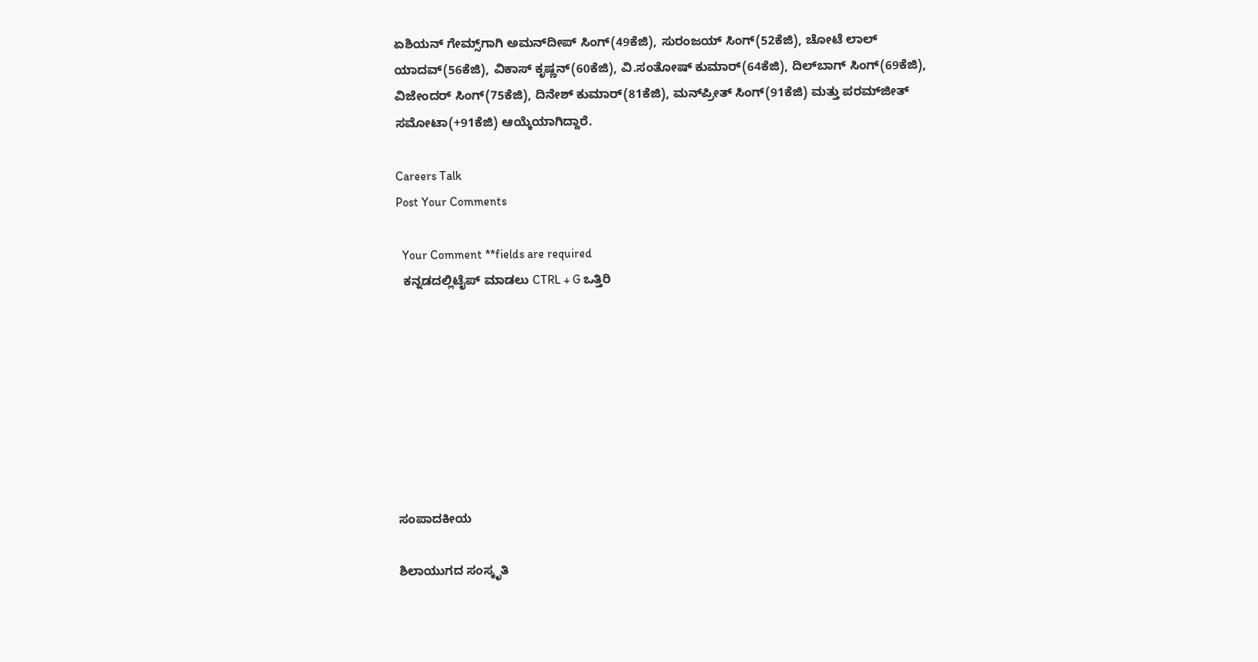ಏಶಿಯನ್ ಗೇಮ್ಸ್‌ಗಾಗಿ ಅಮನ್‌ದೀಪ್ ಸಿಂಗ್(49ಕೆಜಿ), ಸುರಂಜಯ್ ಸಿಂಗ್(52ಕೆಜಿ), ಚೋಟೆ ಲಾಲ್ ಯಾದವ್(56ಕೆಜಿ), ವಿಕಾಸ್ ಕೃಷ್ಣನ್(60ಕೆಜಿ), ವಿ.ಸಂತೋಷ್ ಕುಮಾರ್(64ಕೆಜಿ), ದಿಲ್‌ಬಾಗ್ ಸಿಂಗ್(69ಕೆಜಿ), ವಿಜೇಂದರ್ ಸಿಂಗ್(75ಕೆಜಿ), ದಿನೇಶ್ ಕುಮಾರ್(81ಕೆಜಿ), ಮನ್‌ಪ್ರೀತ್ ಸಿಂಗ್(91ಕೆಜಿ) ಮತ್ತು ಪರಮ್‌ಜೀತ್ ಸಮೋಟಾ(+91ಕೆಜಿ) ಆಯ್ಕೆಯಾಗಿದ್ದಾರೆ.

Careers Talk
Post Your Comments

  Your Comment **fields are required
  ಕನ್ನಡದಲ್ಲಿಟೈಪ್ ಮಾಡಲು CTRL + G ಒತ್ತಿರಿ








ಸಂಪಾದಕೀಯ

ಶಿಲಾಯುಗದ ಸಂಸ್ಕೃತಿ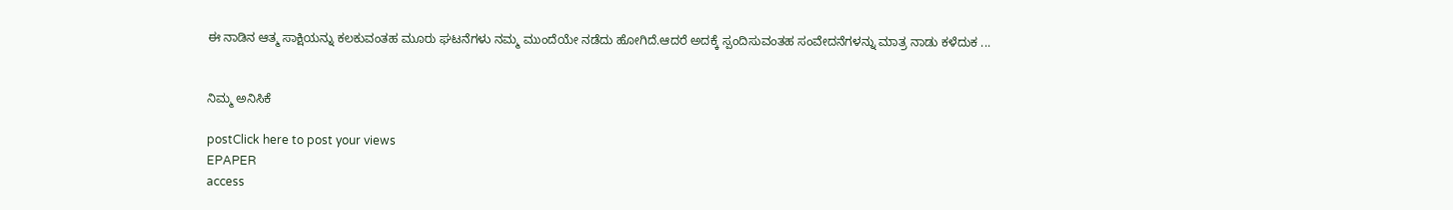ಈ ನಾಡಿನ ಆತ್ಮ ಸಾಕ್ಷಿಯನ್ನು ಕಲಕುವಂತಹ ಮೂರು ಘಟನೆಗಳು ನಮ್ಮ ಮುಂದೆಯೇ ನಡೆದು ಹೋಗಿದೆ.ಆದರೆ ಅದಕ್ಕೆ ಸ್ಪಂದಿಸುವಂತಹ ಸಂವೇದನೆಗಳನ್ನು ಮಾತ್ರ ನಾಡು ಕಳೆದುಕ ...


ನಿಮ್ಮ ಅನಿಸಿಕೆ

postClick here to post your views
EPAPER
access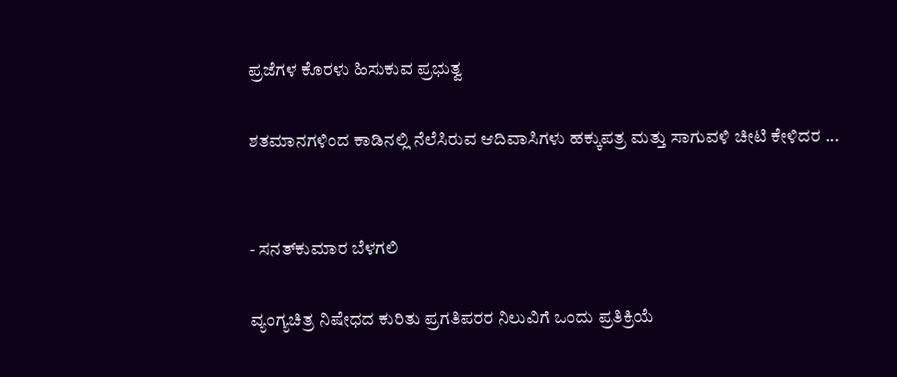ಪ್ರಜೆಗಳ ಕೊರಳು ಹಿಸುಕುವ ಪ್ರಭುತ್ವ

ಶತಮಾನಗಳಿಂದ ಕಾಡಿನಲ್ಲಿ ನೆಲೆಸಿರುವ ಆದಿವಾಸಿಗಳು ಹಕ್ಕುಪತ್ರ ಮತ್ತು ಸಾಗುವಳಿ ಚೀಟಿ ಕೇಳಿದರ ...


- ಸನತ್‌ಕುಮಾರ ಬೆಳಗಲಿ

ವ್ಯಂಗ್ಯಚಿತ್ರ ನಿಷೇಧದ ಕುರಿತು ಪ್ರಗತಿಪರರ ನಿಲುವಿಗೆ ಒಂದು ಪ್ರತಿಕ್ರಿಯೆ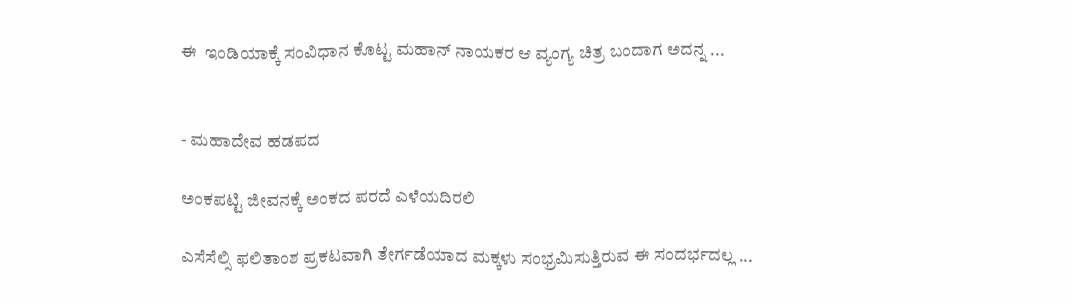ಈ  ಇಂಡಿಯಾಕ್ಕೆ ಸಂವಿಧಾನ ಕೊಟ್ಟ ಮಹಾನ್ ನಾಯಕರ ಆ ವ್ಯಂಗ್ಯ ಚಿತ್ರ ಬಂದಾಗ ಅದನ್ನ ...


- ಮಹಾದೇವ ಹಡಪದ

ಅಂಕಪಟ್ಟಿ ಜೀವನಕ್ಕೆ ಅಂಕದ ಪರದೆ ಎಳೆಯದಿರಲಿ

ಎಸೆಸೆಲ್ಸಿ ಫಲಿತಾಂಶ ಪ್ರಕಟವಾಗಿ ತೇರ್ಗಡೆಯಾದ ಮಕ್ಕಳು ಸಂಭ್ರಮಿಸುತ್ತಿರುವ ಈ ಸಂದರ್ಭದಲ್ಲ ...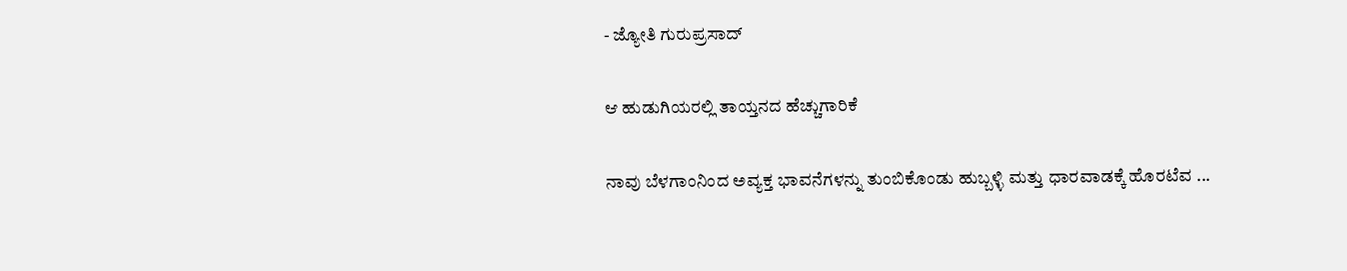- ಜ್ಯೋತಿ ಗುರುಪ್ರಸಾದ್

ಆ ಹುಡುಗಿಯರಲ್ಲಿ ತಾಯ್ತನದ ಹೆಚ್ಚುಗಾರಿಕೆ

ನಾವು ಬೆಳಗಾಂನಿಂದ ಅವ್ಯಕ್ತ ಭಾವನೆಗಳನ್ನು ತುಂಬಿಕೊಂಡು ಹುಬ್ಬಳ್ಳಿ ಮತ್ತು ಧಾರವಾಡಕ್ಕೆ ಹೊರಟೆವ ...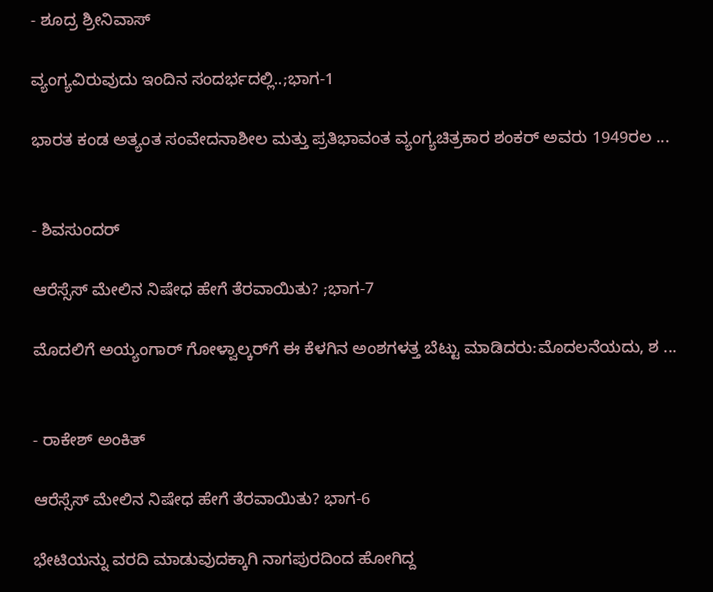- ಶೂದ್ರ ಶ್ರೀನಿವಾಸ್

ವ್ಯಂಗ್ಯವಿರುವುದು ಇಂದಿನ ಸಂದರ್ಭದಲ್ಲಿ..;ಭಾಗ-1

ಭಾರತ ಕಂಡ ಅತ್ಯಂತ ಸಂವೇದನಾಶೀಲ ಮತ್ತು ಪ್ರತಿಭಾವಂತ ವ್ಯಂಗ್ಯಚಿತ್ರಕಾರ ಶಂಕರ್ ಅವರು 1949ರಲ ...


- ಶಿವಸುಂದರ್

ಆರೆಸ್ಸೆಸ್ ಮೇಲಿನ ನಿಷೇಧ ಹೇಗೆ ತೆರವಾಯಿತು? ;ಭಾಗ-7

ಮೊದಲಿಗೆ ಅಯ್ಯಂಗಾರ್ ಗೋಳ್ವಾಲ್ಕರ್‌ಗೆ ಈ ಕೆಳಗಿನ ಅಂಶಗಳತ್ತ ಬೆಟ್ಟು ಮಾಡಿದರು:ಮೊದಲನೆಯದು, ಶ ...


- ರಾಕೇಶ್ ಅಂಕಿತ್

ಆರೆಸ್ಸೆಸ್ ಮೇಲಿನ ನಿಷೇಧ ಹೇಗೆ ತೆರವಾಯಿತು? ಭಾಗ-6

ಭೇಟಿಯನ್ನು ವರದಿ ಮಾಡುವುದಕ್ಕಾಗಿ ನಾಗಪುರದಿಂದ ಹೋಗಿದ್ದ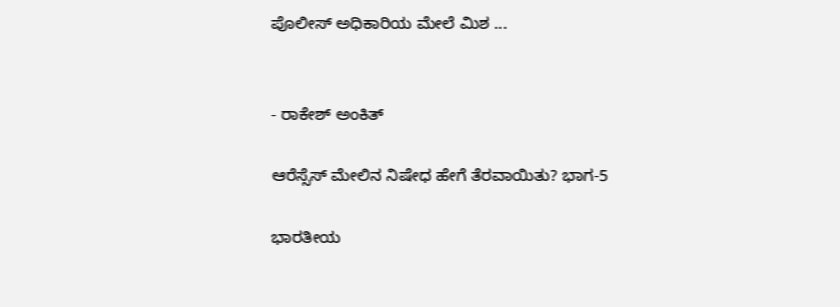ಪೊಲೀಸ್ ಅಧಿಕಾರಿಯ ಮೇಲೆ ಮಿಶ ...


- ರಾಕೇಶ್ ಅಂಕಿತ್

ಆರೆಸ್ಸೆಸ್ ಮೇಲಿನ ನಿಷೇಧ ಹೇಗೆ ತೆರವಾಯಿತು? ಭಾಗ-5

ಭಾರತೀಯ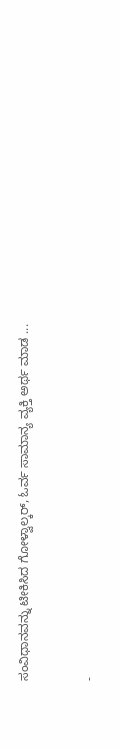ಸಂವಿಧಾನವನ್ನು ಟೀಕಿಸಿದ ಗೋಳ್ವಾಲ್ಕರ್, ಓರ್ವ ಸಾಮಾನ್ಯ ವ್ಯಕ್ತಿ ಅರ್ಥ ಮಾಡ ...


-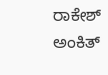ರಾಕೇಶ್ ಅಂಕಿತ್